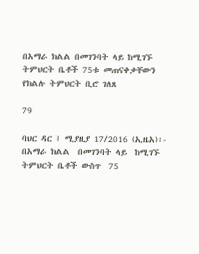በአማራ ክልል በመገንባት ላይ ከሚገኙ ትምህርት ቤቶች 75ቱ መጠናቀቃቸውን የክልሉ ትምህርት ቢሮ ገለጸ

79

ባህር ዳር ፤ ሚያዚያ 17/2016 (ኢዜአ)፡- በአማራ ክልል  በመገንባት ላይ  ከሚገኙ ትምህርት ቤቶች ውስጥ  75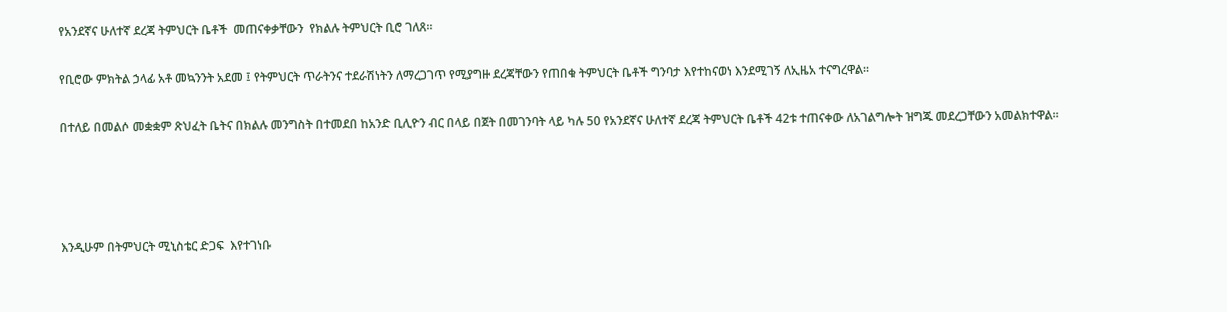የአንደኛና ሁለተኛ ደረጃ ትምህርት ቤቶች  መጠናቀቃቸውን  የክልሉ ትምህርት ቢሮ ገለጸ።

የቢሮው ምክትል ኃላፊ አቶ መኳንንት አደመ ፤ የትምህርት ጥራትንና ተደራሽነትን ለማረጋገጥ የሚያግዙ ደረጃቸውን የጠበቁ ትምህርት ቤቶች ግንባታ እየተከናወነ እንደሚገኝ ለኢዜአ ተናግረዋል።

በተለይ በመልሶ መቋቋም ጽህፈት ቤትና በክልሉ መንግስት በተመደበ ከአንድ ቢሊዮን ብር በላይ በጀት በመገንባት ላይ ካሉ 50 የአንደኛና ሁለተኛ ደረጃ ትምህርት ቤቶች 42ቱ ተጠናቀው ለአገልግሎት ዝግጁ መደረጋቸውን አመልክተዋል።




እንዲሁም በትምህርት ሚኒስቴር ድጋፍ  እየተገነቡ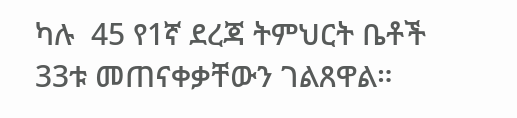ካሉ  45 የ1ኛ ደረጃ ትምህርት ቤቶች 33ቱ መጠናቀቃቸውን ገልጸዋል።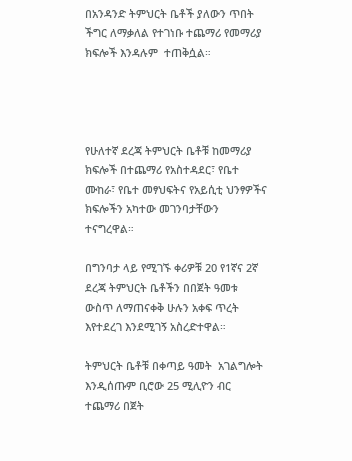በአንዳንድ ትምህርት ቤቶች ያለውን ጥበት ችግር ለማቃለል የተገነቡ ተጨማሪ የመማሪያ ክፍሎች እንዳሉም  ተጠቅሷል።




የሁለተኛ ደረጃ ትምህርት ቤቶቹ ከመማሪያ ክፍሎች በተጨማሪ የአስተዳደር፣ የቤተ ሙከራ፣ የቤተ መፃህፍትና የአይሲቲ ህንፃዎችና ክፍሎችን አካተው መገንባታቸውን ተናግረዋል።

በግንባታ ላይ የሚገኙ ቀሪዎቹ 20 የ1ኛና 2ኛ ደረጃ ትምህርት ቤቶችን በበጀት ዓመቱ ውስጥ ለማጠናቀቅ ሁሉን አቀፍ ጥረት እየተደረገ እንደሚገኝ አስረድተዋል።

ትምህርት ቤቶቹ በቀጣይ ዓመት  አገልግሎት እንዲሰጡም ቢሮው 25 ሚሊዮን ብር ተጨማሪ በጀት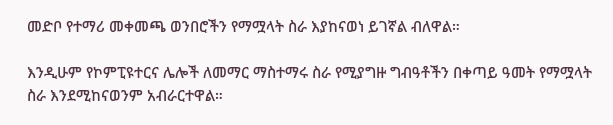መድቦ የተማሪ መቀመጫ ወንበሮችን የማሟላት ስራ እያከናወነ ይገኛል ብለዋል።

እንዲሁም የኮምፒዩተርና ሌሎች ለመማር ማስተማሩ ስራ የሚያግዙ ግብዓቶችን በቀጣይ ዓመት የማሟላት ስራ እንደሚከናወንም አብራርተዋል።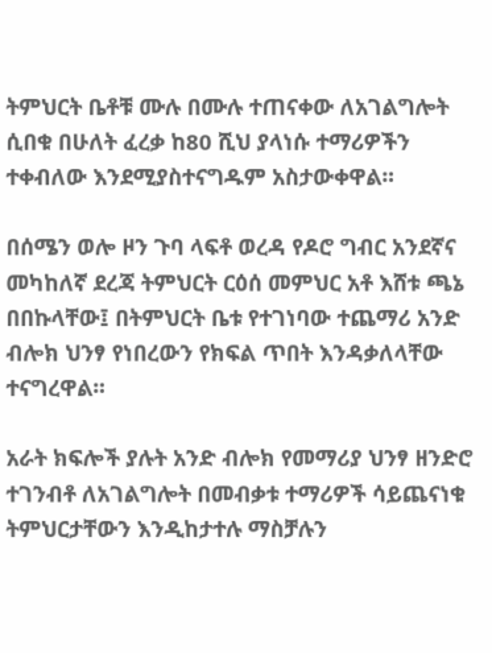ትምህርት ቤቶቹ ሙሉ በሙሉ ተጠናቀው ለአገልግሎት ሲበቁ በሁለት ፈረቃ ከ80 ሺህ ያላነሱ ተማሪዎችን ተቀብለው እንደሚያስተናግዱም አስታውቀዋል።

በሰሜን ወሎ ዞን ጉባ ላፍቶ ወረዳ የዶሮ ግብር አንደኛና መካከለኛ ደረጃ ትምህርት ርዕሰ መምህር አቶ እሸቱ ጫኔ በበኩላቸው፤ በትምህርት ቤቱ የተገነባው ተጨማሪ አንድ ብሎክ ህንፃ የነበረውን የክፍል ጥበት እንዳቃለላቸው ተናግረዋል።

አራት ክፍሎች ያሉት አንድ ብሎክ የመማሪያ ህንፃ ዘንድሮ ተገንብቶ ለአገልግሎት በመብቃቱ ተማሪዎች ሳይጨናነቁ ትምህርታቸውን እንዲከታተሉ ማስቻሉን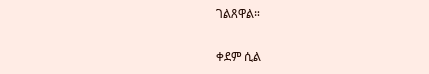ገልጸዋል።

ቀደም ሲል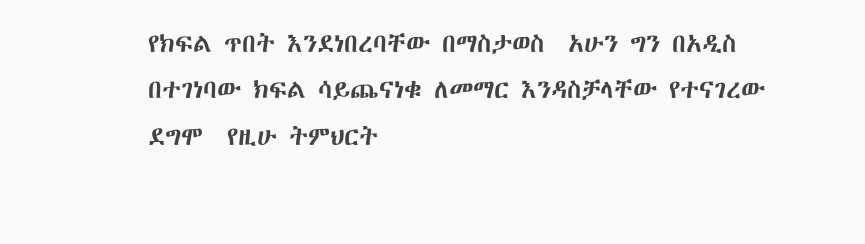የክፍል ጥበት እንደነበረባቸው በማስታወስ  አሁን ግን በአዲስ በተገነባው ክፍል ሳይጨናነቁ ለመማር እንዳስቻላቸው የተናገረው  ደግሞ  የዚሁ ትምህርት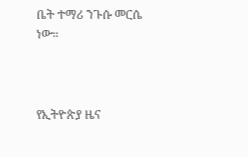ቤት ተማሪ ንጉሱ መርሴ ነው።



የኢትዮጵያ ዜና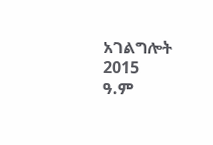አገልግሎት
2015
ዓ.ም